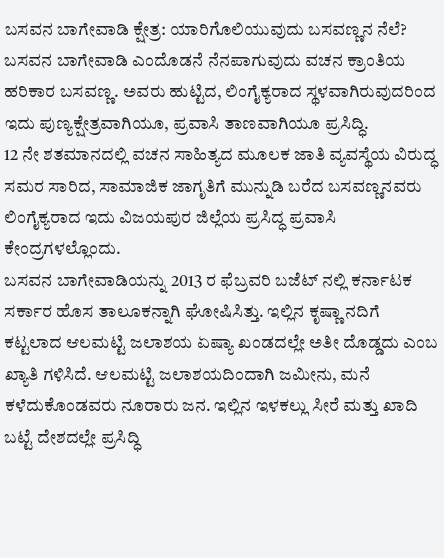ಬಸವನ ಬಾಗೇವಾಡಿ ಕ್ಷೇತ್ರ: ಯಾರಿಗೊಲಿಯುವುದು ಬಸವಣ್ಣನ ನೆಲೆ?
ಬಸವನ ಬಾಗೇವಾಡಿ ಎಂದೊಡನೆ ನೆನಪಾಗುವುದು ವಚನ ಕ್ರಾಂತಿಯ ಹರಿಕಾರ ಬಸವಣ್ಣ. ಅವರು ಹುಟ್ಟಿದ, ಲಿಂಗೈಕ್ಯರಾದ ಸ್ಥಳವಾಗಿರುವುದರಿಂದ ಇದು ಪುಣ್ಯಕ್ಷೇತ್ರವಾಗಿಯೂ, ಪ್ರವಾಸಿ ತಾಣವಾಗಿಯೂ ಪ್ರಸಿದ್ಧಿ.
12 ನೇ ಶತಮಾನದಲ್ಲಿ ವಚನ ಸಾಹಿತ್ಯದ ಮೂಲಕ ಜಾತಿ ವ್ಯವಸ್ಥೆಯ ವಿರುದ್ಧ ಸಮರ ಸಾರಿದ, ಸಾಮಾಜಿಕ ಜಾಗೃತಿಗೆ ಮುನ್ನುಡಿ ಬರೆದ ಬಸವಣ್ಣನವರು ಲಿಂಗೈಕ್ಯರಾದ ಇದು ವಿಜಯಪುರ ಜಿಲ್ಲೆಯ ಪ್ರಸಿದ್ಧ ಪ್ರವಾಸಿ ಕೇಂದ್ರಗಳಲ್ಲೊಂದು.
ಬಸವನ ಬಾಗೇವಾಡಿಯನ್ನು 2013 ರ ಫೆಬ್ರವರಿ ಬಜೆಟ್ ನಲ್ಲಿ ಕರ್ನಾಟಕ ಸರ್ಕಾರ ಹೊಸ ತಾಲೂಕನ್ನಾಗಿ ಘೋಷಿಸಿತ್ತು. ಇಲ್ಲಿನ ಕೃಷ್ಣಾ ನದಿಗೆ ಕಟ್ಟಲಾದ ಆಲಮಟ್ಟಿ ಜಲಾಶಯ ಏಷ್ಯಾ ಖಂಡದಲ್ಲೇ ಅತೀ ದೊಡ್ಡದು ಎಂಬ ಖ್ಯಾತಿ ಗಳಿಸಿದೆ. ಆಲಮಟ್ಟಿ ಜಲಾಶಯದಿಂದಾಗಿ ಜಮೀನು, ಮನೆ ಕಳೆದುಕೊಂಡವರು ನೂರಾರು ಜನ. ಇಲ್ಲಿನ ಇಳಕಲ್ಲು ಸೀರೆ ಮತ್ತು ಖಾದಿ ಬಟ್ಟೆ ದೇಶದಲ್ಲೇ ಪ್ರಸಿದ್ಧಿ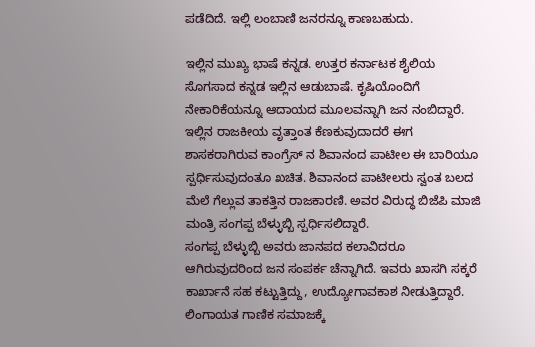ಪಡೆದಿದೆ. ಇಲ್ಲಿ ಲಂಬಾಣಿ ಜನರನ್ನೂ ಕಾಣಬಹುದು.

ಇಲ್ಲಿನ ಮುಖ್ಯ ಭಾಷೆ ಕನ್ನಡ. ಉತ್ತರ ಕರ್ನಾಟಕ ಶೈಲಿಯ ಸೊಗಸಾದ ಕನ್ನಡ ಇಲ್ಲಿನ ಆಡುಬಾಷೆ. ಕೃಷಿಯೊಂದಿಗೆ ನೇಕಾರಿಕೆಯನ್ನೂ ಆದಾಯದ ಮೂಲವನ್ನಾಗಿ ಜನ ನಂಬಿದ್ದಾರೆ.
ಇಲ್ಲಿನ ರಾಜಕೀಯ ವೃತ್ತಾಂತ ಕೆಣಕುವುದಾದರೆ ಈಗ ಶಾಸಕರಾಗಿರುವ ಕಾಂಗ್ರೆಸ್ ನ ಶಿವಾನಂದ ಪಾಟೀಲ ಈ ಬಾರಿಯೂ ಸ್ಪರ್ಧಿಸುವುದಂತೂ ಖಚಿತ. ಶಿವಾನಂದ ಪಾಟೀಲರು ಸ್ವಂತ ಬಲದ ಮೆಲೆ ಗೆಲ್ಲುವ ತಾಕತ್ತಿನ ರಾಜಕಾರಣಿ. ಅವರ ವಿರುದ್ಧ ಬಿಜೆಪಿ ಮಾಜಿ ಮಂತ್ರಿ ಸಂಗಪ್ಪ ಬೆಳ್ಳುಬ್ಬಿ ಸ್ಪರ್ಧಿಸಲಿದ್ದಾರೆ.
ಸಂಗಪ್ಪ ಬೆಳ್ಳುಬ್ಬಿ ಅವರು ಜಾನಪದ ಕಲಾವಿದರೂ ಆಗಿರುವುದರಿಂದ ಜನ ಸಂಪರ್ಕ ಚೆನ್ನಾಗಿದೆ. ಇವರು ಖಾಸಗಿ ಸಕ್ಕರೆ ಕಾರ್ಖಾನೆ ಸಹ ಕಟ್ಟುತ್ತಿದ್ದು, ಉದ್ಯೋಗಾವಕಾಶ ನೀಡುತ್ತಿದ್ದಾರೆ. ಲಿಂಗಾಯತ ಗಾಣಿಕ ಸಮಾಜಕ್ಕೆ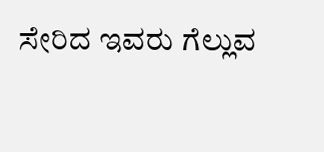ಸೇರಿದ ಇವರು ಗೆಲ್ಲುವ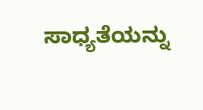ಸಾಧ್ಯತೆಯನ್ನು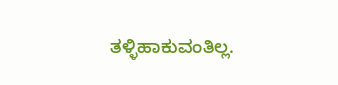ತಳ್ಳಿಹಾಕುವಂತಿಲ್ಲ.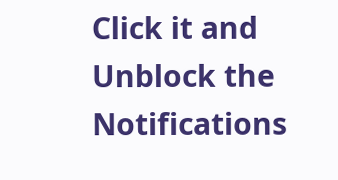Click it and Unblock the Notifications